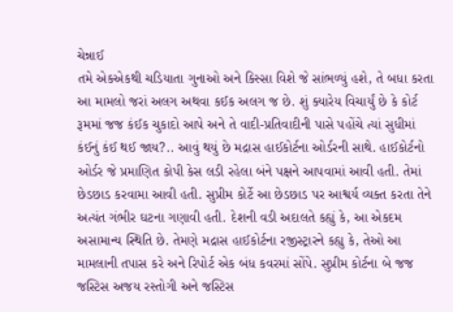ચેન્નાઈ
તમે એકએકથી ચડિયાતા ગુનાઓ અને કિસ્સા વિશે જે સાંભળ્યું હશે, તે બધા કરતા આ મામલો જરાં અલગ અથવા કઈક અલગ જ છે. શું ક્યારેય વિચાર્યું છે કે કોર્ટ રૂમમાં જજ કંઈક ચુકાદો આપે અને તે વાદી-પ્રતિવાદીની પાસે પહોંચે ત્યાં સુધીમાં કંઈનું કંઈ થઈ જાય?.. આવું થયું છે મદ્રાસ હાઈકોર્ટના ઓર્ડરની સાથે. હાઈકોર્ટનો ઓર્ડર જે પ્રમાણિત કોપી કેસ લડી રહેલા બંને પક્ષને આપવામાં આવી હતી. તેમાં છેડછાડ કરવામા આવી હતી. સુપ્રીમ કોર્ટે આ છેડછાડ પર આશ્વર્ય વ્યક્ત કરતા તેને અત્યંત ગંભીર ઘટના ગણાવી હતી. દેશની વડી અદાલતે કહ્યું કે, આ એકદમ અસામાન્ય સ્થિતિ છે. તેમણે મદ્રાસ હાઈકોર્ટના રજીસ્ટ્રારને કહ્યુ કે, તેઓ આ મામલાની તપાસ કરે અને રિપોર્ટ એક બંધ કવરમાં સોંપે. સુપ્રીમ કોર્ટના બે જજ જસ્ટિસ અજય રસ્તોગી અને જસ્ટિસ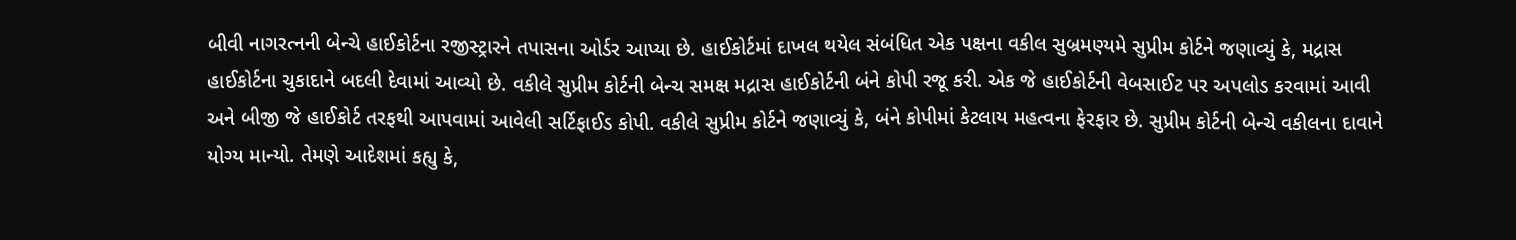બીવી નાગરત્નની બેન્ચે હાઈકોર્ટના રજીસ્ટ્રારને તપાસના ઓર્ડર આપ્યા છે. હાઈકોર્ટમાં દાખલ થયેલ સંબંધિત એક પક્ષના વકીલ સુબ્રમણ્યમે સુપ્રીમ કોર્ટને જણાવ્યું કે, મદ્રાસ હાઈકોર્ટના ચુકાદાને બદલી દેવામાં આવ્યો છે. વકીલે સુપ્રીમ કોર્ટની બેન્ચ સમક્ષ મદ્રાસ હાઈકોર્ટની બંને કોપી રજૂ કરી. એક જે હાઈકોર્ટની વેબસાઈટ પર અપલોડ કરવામાં આવી અને બીજી જે હાઈકોર્ટ તરફથી આપવામાં આવેલી સર્ટિફાઈડ કોપી. વકીલે સુપ્રીમ કોર્ટને જણાવ્યું કે, બંને કોપીમાં કેટલાય મહત્વના ફેરફાર છે. સુપ્રીમ કોર્ટની બેન્ચે વકીલના દાવાને યોગ્ય માન્યો. તેમણે આદેશમાં કહ્યુ કે,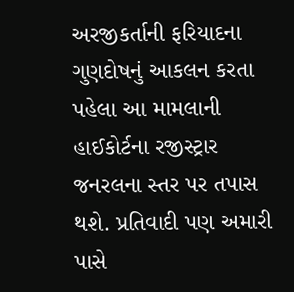અરજીકર્તાની ફરિયાદના ગુણદોષનું આકલન કરતા પહેલા આ મામલાની હાઈકોર્ટના રજીસ્ટ્રાર જનરલના સ્તર પર તપાસ થશે. પ્રતિવાદી પણ અમારી પાસે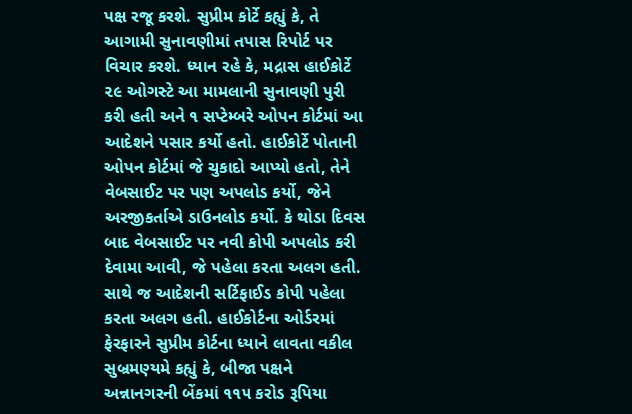પક્ષ રજૂ કરશે. સુપ્રીમ કોર્ટે કહ્યું કે, તે આગામી સુનાવણીમાં તપાસ રિપોર્ટ પર વિચાર કરશે. ધ્યાન રહે કે, મદ્રાસ હાઈકોર્ટે ૨૯ ઓગસ્ટે આ મામલાની સુનાવણી પુરી કરી હતી અને ૧ સપ્ટેમ્બરે ઓપન કોર્ટમાં આ આદેશને પસાર કર્યો હતો. હાઈકોર્ટે પોતાની ઓપન કોર્ટમાં જે ચુકાદો આપ્યો હતો, તેને વેબસાઈટ પર પણ અપલોડ કર્યો, જેને અરજીકર્તાએ ડાઉનલોડ કર્યો. કે થોડા દિવસ બાદ વેબસાઈટ પર નવી કોપી અપલોડ કરી દેવામા આવી, જે પહેલા કરતા અલગ હતી. સાથે જ આદેશની સર્ટિફાઈડ કોપી પહેલા કરતા અલગ હતી. હાઈકોર્ટના ઓર્ડરમાં ફેરફારને સુપ્રીમ કોર્ટના ધ્યાને લાવતા વકીલ સુબ્રમણ્યમે કહ્યું કે, બીજા પક્ષને અન્નાનગરની બેંકમાં ૧૧૫ કરોડ રૂપિયા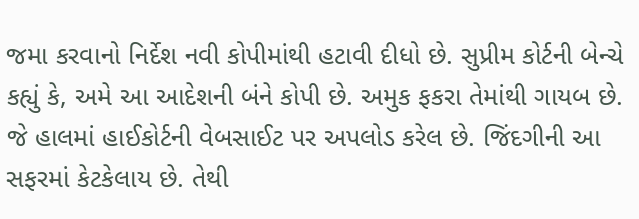જમા કરવાનો નિર્દેશ નવી કોપીમાંથી હટાવી દીધો છે. સુપ્રીમ કોર્ટની બેન્ચે કહ્યું કે, અમે આ આદેશની બંને કોપી છે. અમુક ફકરા તેમાંથી ગાયબ છે. જે હાલમાં હાઈકોર્ટની વેબસાઈટ પર અપલોડ કરેલ છે. જિંદગીની આ સફરમાં કેટકેલાય છે. તેથી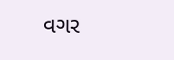વગર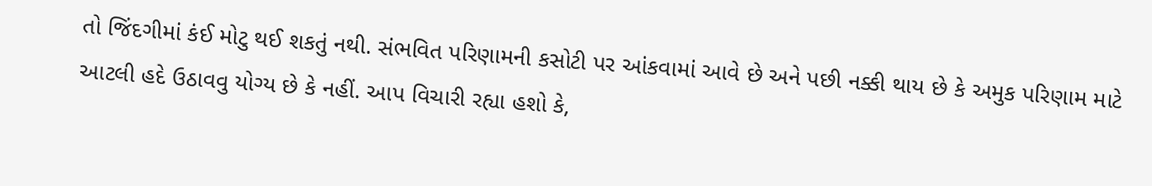તો જિંદગીમાં કંઈ મોટુ થઈ શકતું નથી. સંભવિત પરિણામની કસોટી પર આંકવામાં આવે છે અને પછી નક્કી થાય છે કે અમુક પરિણામ માટે આટલી હદે ઉઠાવવુ યોગ્ય છે કે નહીં. આપ વિચારી રહ્યા હશો કે,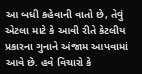આ બધી કહેવાની વાતો છે, તેવું એટલા માટે કે આવી રીતે કેટલીય પ્રકારના ગુનાને અંજામ આપવામાં આવે છે. હવે વિચારો કે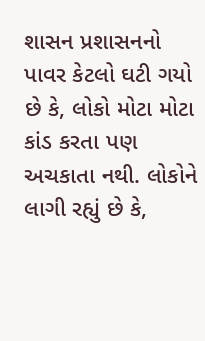શાસન પ્રશાસનનો પાવર કેટલો ઘટી ગયો છે કે, લોકો મોટા મોટા કાંડ કરતા પણ અચકાતા નથી. લોકોને લાગી રહ્યું છે કે,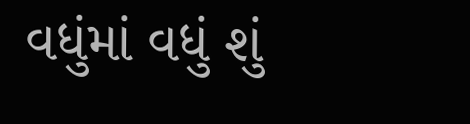વધુંમાં વધું શું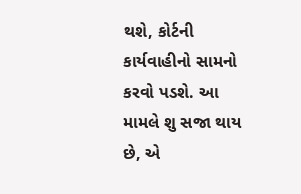થશે, કોર્ટની કાર્યવાહીનો સામનો કરવો પડશે. આ મામલે શુ સજા થાય છે, એ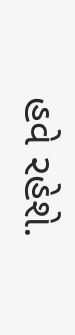હવે રહેશે.